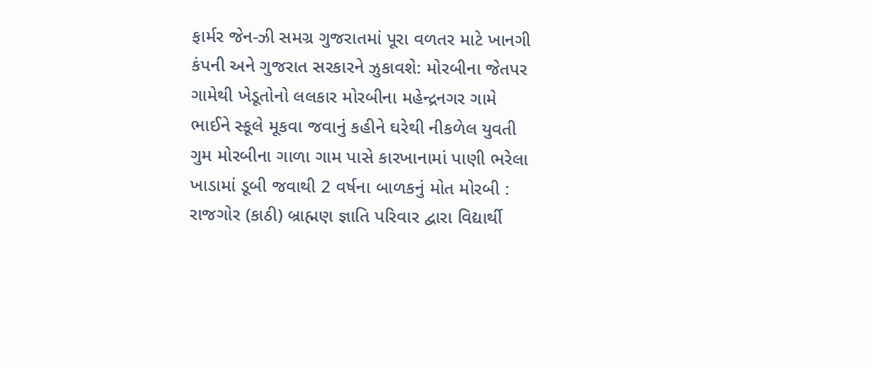ફાર્મર જેન-ઝી સમગ્ર ગુજરાતમાં પૂરા વળતર માટે ખાનગી કંપની અને ગુજરાત સરકારને ઝુકાવશે: મોરબીના જેતપર ગામેથી ખેડૂતોનો લલકાર મોરબીના મહેન્દ્રનગર ગામે ભાઈને સ્કૂલે મૂકવા જવાનું કહીને ઘરેથી નીકળેલ યુવતી ગુમ મોરબીના ગાળા ગામ પાસે કારખાનામાં પાણી ભરેલા ખાડામાં ડૂબી જવાથી 2 વર્ષના બાળકનું મોત મોરબી : રાજગોર (કાઠી) બ્રાહ્મણ જ્ઞાતિ પરિવાર દ્વારા વિદ્યાર્થી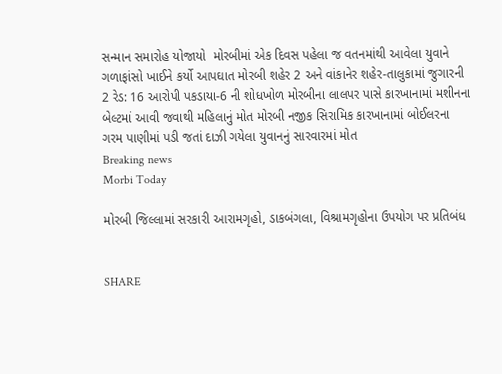સન્માન સમારોહ યોજાયો  મોરબીમાં એક દિવસ પહેલા જ વતનમાંથી આવેલા યુવાને ગળાફાંસો ખાઈને કર્યો આપઘાત મોરબી શહેર 2 અને વાંકાનેર શહેર-તાલુકામાં જુગારની 2 રેડ: 16 આરોપી પકડાયા-6 ની શોધખોળ મોરબીના લાલપર પાસે કારખાનામાં મશીનના બેલ્ટમાં આવી જવાથી મહિલાનું મોત મોરબી નજીક સિરામિક કારખાનામાં બોઈલરના ગરમ પાણીમાં પડી જતાં દાઝી ગયેલા યુવાનનું સારવારમાં મોત
Breaking news
Morbi Today

મોરબી જિલ્લામાં સરકારી આરામગૃહો, ડાકબંગલા, વિશ્રામગૃહોના ઉપયોગ પર પ્રતિબંધ


SHARE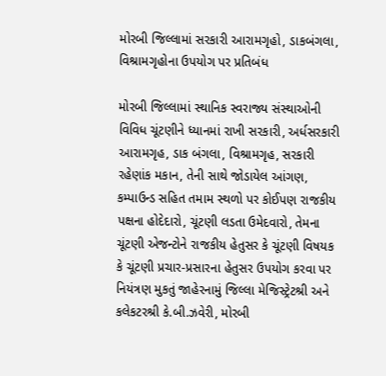મોરબી જિલ્લામાં સરકારી આરામગૃહો, ડાકબંગલા, વિશ્રામગૃહોના ઉપયોગ પર પ્રતિબંધ

મોરબી જિલ્લામાં સ્થાનિક સ્વરાજ્ય સંસ્થાઓની વિવિધ ચૂંટણીને ધ્યાનમાં રાખી સરકારી, અર્ધસરકારી આરામગૃહ, ડાક બંગલા, વિશ્રામગૃહ, સરકારી રહેણાંક મકાન, તેની સાથે જોડાયેલ આંગણ, કમ્પાઉન્ડ સહિત તમામ સ્થળો પર કોઈપણ રાજકીય પક્ષના હોદેદારો, ચૂંટણી લડતા ઉમેદવારો, તેમના ચૂંટણી એજન્ટોને રાજકીય હેતુસર કે ચૂંટણી વિષયક કે ચૂંટણી પ્રચાર-પ્રસારના હેતુસર ઉપયોગ કરવા પર નિયંત્રણ મુકતું જાહેરનામું જિલ્લા મેજિસ્ટ્રેટશ્રી અને કલેકટરશ્રી કે.બી.ઝવેરી, મોરબી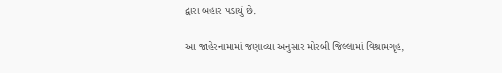દ્વારા બહાર પડાયું છે.

આ જાહેરનામામાં જણાવ્યા અનુસાર મોરબી જિલ્લામાં વિશ્રામગૃહ,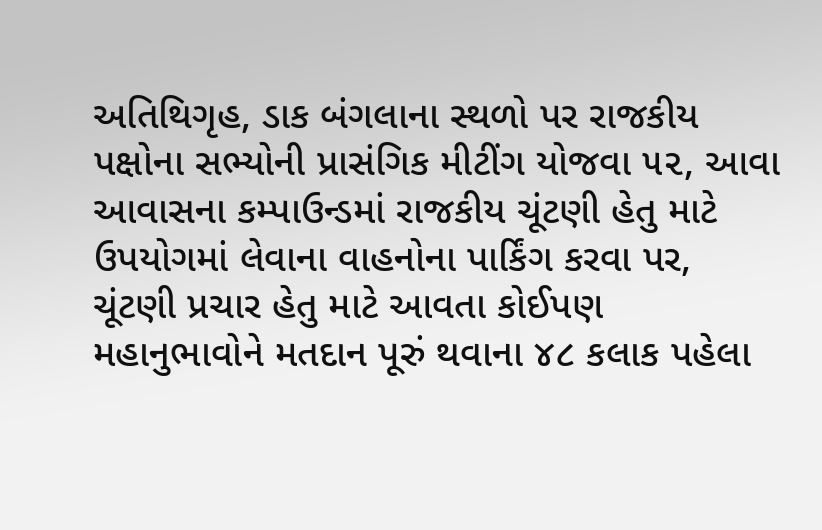અતિથિગૃહ, ડાક બંગલાના સ્થળો પર રાજકીય પક્ષોના સભ્યોની પ્રાસંગિક મીટીંગ યોજવા ૫૨, આવા આવાસના કમ્પાઉન્ડમાં રાજકીય ચૂંટણી હેતુ માટે ઉપયોગમાં લેવાના વાહનોના પાર્કિંગ કરવા પર, ચૂંટણી પ્રચાર હેતુ માટે આવતા કોઈપણ મહાનુભાવોને મતદાન પૂરું થવાના ૪૮ કલાક પહેલા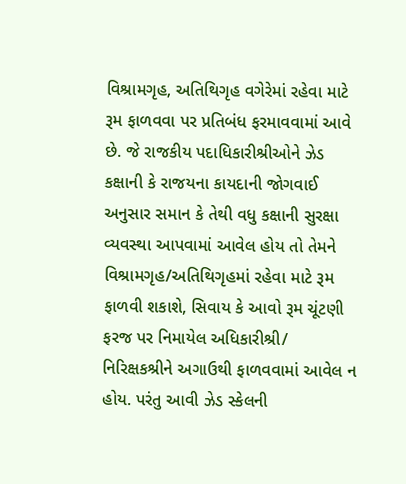વિશ્રામગૃહ, અતિથિગૃહ વગેરેમાં રહેવા માટે રૂમ ફાળવવા પર પ્રતિબંધ ફરમાવવામાં આવે છે. જે રાજકીય પદાધિકારીશ્રીઓને ઝેડ કક્ષાની કે રાજયના કાયદાની જોગવાઈ અનુસાર સમાન કે તેથી વધુ કક્ષાની સુરક્ષા વ્યવસ્થા આપવામાં આવેલ હોય તો તેમને વિશ્રામગૃહ/અતિથિગૃહમાં રહેવા માટે રૂમ ફાળવી શકાશે, સિવાય કે આવો રૂમ ચૂંટણી ફરજ પર નિમાયેલ અધિકારીશ્રી/ નિરિક્ષકશ્રીને અગાઉથી ફાળવવામાં આવેલ ન હોય. પરંતુ આવી ઝેડ સ્કેલની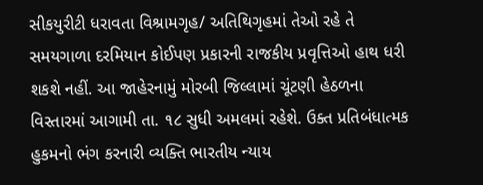સીકયુરીટી ધરાવતા વિશ્રામગૃહ/ અતિથિગૃહમાં તેઓ રહે તે સમયગાળા દરમિયાન કોઈપણ પ્રકારની રાજકીય પ્રવૃત્તિઓ હાથ ધરી શકશે નહીં. આ જાહેરનામું મોરબી જિલ્લામાં ચૂંટણી હેઠળના વિસ્તારમાં આગામી તા. ૧૮ સુધી અમલમાં રહેશે. ઉક્ત પ્રતિબંધાત્મક હુકમનો ભંગ કરનારી વ્યક્તિ ભારતીય ન્યાય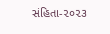સંહિતા-૨૦૨૩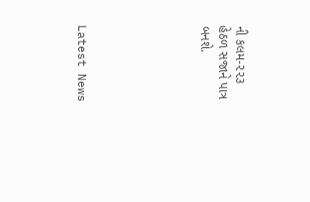ની કલમ-૨૨૩ હેઠળ સજાને પાત્ર બનશે.






Latest News